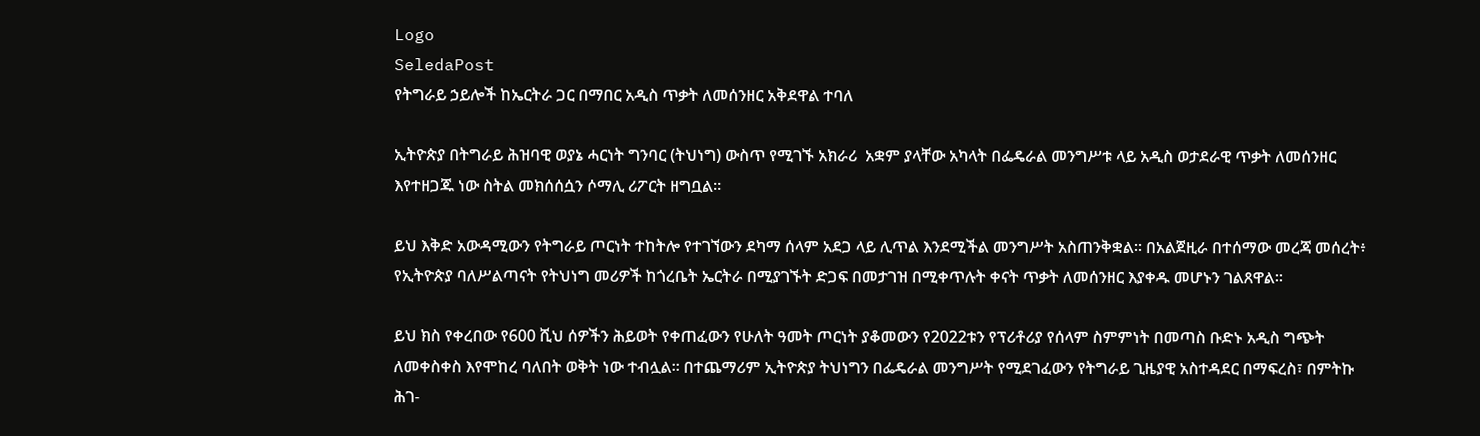Logo
SeledaPost
የትግራይ ኃይሎች ከኤርትራ ጋር በማበር አዲስ ጥቃት ለመሰንዘር አቅደዋል ተባለ

ኢትዮጵያ በትግራይ ሕዝባዊ ወያኔ ሓርነት ግንባር (ትህነግ) ውስጥ የሚገኙ አክራሪ  አቋም ያላቸው አካላት በፌዴራል መንግሥቱ ላይ አዲስ ወታደራዊ ጥቃት ለመሰንዘር እየተዘጋጁ ነው ስትል መክሰሰሷን ሶማሊ ሪፖርት ዘግቧል።

ይህ እቅድ አውዳሚውን የትግራይ ጦርነት ተከትሎ የተገኘውን ደካማ ሰላም አደጋ ላይ ሊጥል እንደሚችል መንግሥት አስጠንቅቋል። በአልጀዚራ በተሰማው መረጃ መሰረት፥ የኢትዮጵያ ባለሥልጣናት የትህነግ መሪዎች ከጎረቤት ኤርትራ በሚያገኙት ድጋፍ በመታገዝ በሚቀጥሉት ቀናት ጥቃት ለመሰንዘር እያቀዱ መሆኑን ገልጸዋል።

ይህ ክስ የቀረበው የ600 ሺህ ሰዎችን ሕይወት የቀጠፈውን የሁለት ዓመት ጦርነት ያቆመውን የ2022ቱን የፕሪቶሪያ የሰላም ስምምነት በመጣስ ቡድኑ አዲስ ግጭት ለመቀስቀስ እየሞከረ ባለበት ወቅት ነው ተብሏል። በተጨማሪም ኢትዮጵያ ትህነግን በፌዴራል መንግሥት የሚደገፈውን የትግራይ ጊዜያዊ አስተዳደር በማፍረስ፣ በምትኩ ሕገ-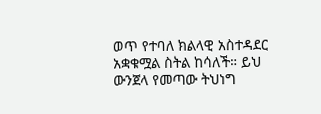ወጥ የተባለ ክልላዊ አስተዳደር  አቋቁሟል ስትል ከሳለች። ይህ ውንጀላ የመጣው ትህነግ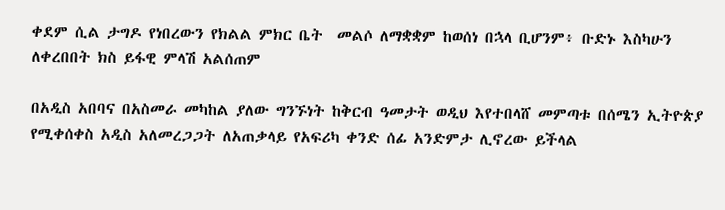ቀደም ሲል ታግዶ የነበረውን የክልል ምክር ቤት  መልሶ ለማቋቋም ከወሰነ በኋላ ቢሆንም፥ ቡድኑ እስካሁን ለቀረበበት ክስ ይፋዊ ምላሽ አልሰጠም

በአዲስ አበባና በአስመራ መካከል ያለው ግንኙነት ከቅርብ ዓመታት ወዲህ እየተበላሸ መምጣቱ በሰሜን ኢትዮጵያ የሚቀሰቀስ አዲስ አለመረጋጋት ለአጠቃላይ የአፍሪካ ቀንድ ሰፊ አንድምታ ሊኖረው ይችላል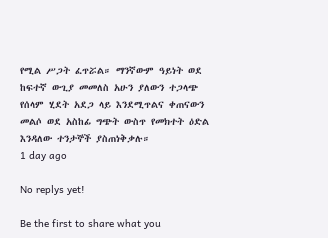የሚል ሥጋት ፈጥሯል። ማንኛውም ዓይነት ወደ ከፍተኛ ውጊያ መመለስ አሁን ያለውን ተጋላጭ የሰላም ሂደት አደጋ ላይ እንደሚጥልና ቀጠናውን መልሶ ወደ አስከፊ ግጭት ውስጥ የመክተት ዕድል እንዳለው ተንታኞች ያስጠነቅቃሉ።
1 day ago

No replys yet!

Be the first to share what you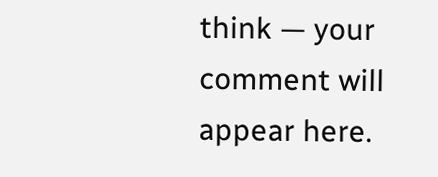think — your comment will appear here.